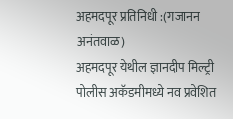अहमदपूर प्रतिनिधी :(गजानन अनंतवाळ)
अहमदपूर येथील ज्ञानदीप मिल्ट्री पोलीस अकॅडमीमध्ये नव प्रवेशित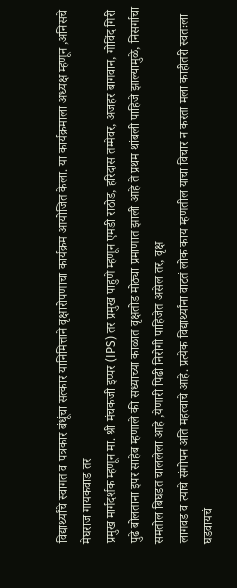विद्यार्थ्यांचे स्वागत व पत्रकार बंधूंचा सत्कार यानिमित्ताने वृक्षारोपणाचा कार्यक्रम आयोजित केला. या कार्यक्रमाला अध्यक्ष म्हणून ,अनिसचे मेघराज गायकवाड तर
प्रमुख मार्गदर्शक म्हणून मा. श्री मंचकजी इप्पर (IPS) तर प्रमुख पाहुणे म्हणून एमडी राठोड, हरिदास तम्मेवर, अजहर बागवान, गोविंद गिरी पुढे बोलताना इपर साहेब म्हणाले की सध्याच्या काळात वृक्षतोड मोठ्या प्रमाणात झाली आहे ते प्रथम थांबली पाहिजे झाल्यामुळे, निसर्गाचा समतोल बिघडत चाललेला आहे ,येणारी पिढी निरोगी पाहिजेत असेल तर, वृक्ष
लागवड व त्याचे संगोपन अति महत्वाचे आहे. प्रत्येक विद्यार्थ्यांना वाटतं लोक काय म्हणतील याचा विचार न करता मला काहीतरी स्वतःला घडवायचं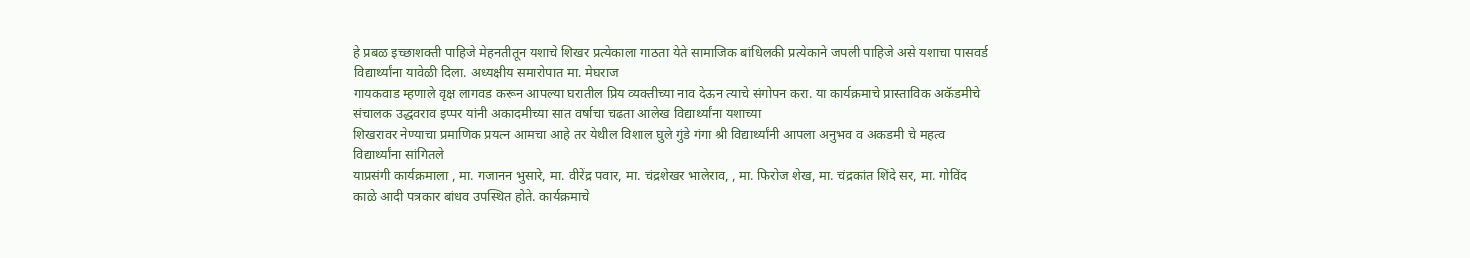हे प्रबळ इच्छाशक्ती पाहिजे मेहनतीतून यशाचे शिखर प्रत्येकाला गाठता येते सामाजिक बांधिलकी प्रत्येकाने जपली पाहिजे असे यशाचा पासवर्ड विद्यार्थ्यांना यावेळी दिला. अध्यक्षीय समारोपात मा. मेघराज
गायकवाड म्हणाले वृक्ष लागवड करून आपल्या घरातील प्रिय व्यक्तीच्या नाव देऊन त्याचे संगोपन करा. या कार्यक्रमाचे प्रास्ताविक अकॅडमीचे संचालक उद्धवराव इप्पर यांनी अकादमीच्या सात वर्षाचा चढता आलेख विद्यार्थ्यांना यशाच्या
शिखरावर नेण्याचा प्रमाणिक प्रयत्न आमचा आहे तर येथील विशाल घुले गुंडे गंगा श्री विद्यार्थ्यांनी आपला अनुभव व अकडमी चे महत्व विद्यार्थ्यांना सांगितले
याप्रसंगी कार्यक्रमाला , मा. गजानन भुसारे, मा. वीरेंद्र पवार, मा. चंद्रशेखर भालेराव, , मा. फिरोज शेख, मा. चंद्रकांत शिंदे सर, मा. गोविंद काळे आदी पत्रकार बांधव उपस्थित होते. कार्यक्रमाचे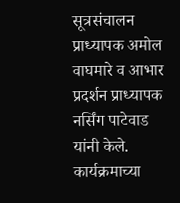सूत्रसंचालन प्राध्यापक अमोल वाघमारे व आभार प्रदर्शन प्राध्यापक नर्सिंग पाटेवाड यांनी केले. कार्यक्रमाच्या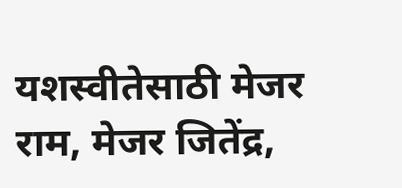यशस्वीतेसाठी मेजर राम, मेजर जितेंद्र,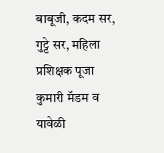बाबूजी, कदम सर, गुट्टे सर, महिला प्रशिक्षक पूजा कुमारी मॅडम व यावेळी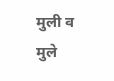मुली व मुले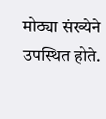मोठ्या संख्येने उपस्थित होते.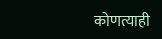कोणत्याही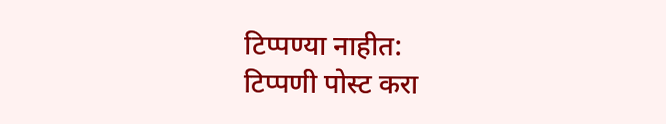टिप्पण्या नाहीत:
टिप्पणी पोस्ट करा